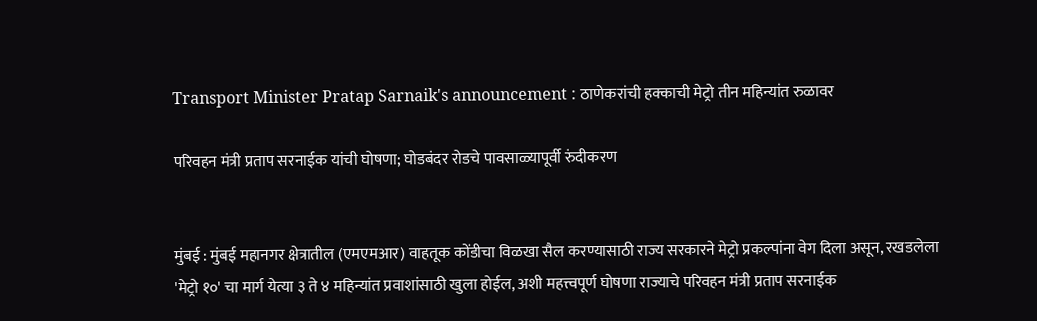Transport Minister Pratap Sarnaik's announcement : ठाणेकरांची हक्काची मेट्रो तीन महिन्यांत रुळावर

परिवहन मंत्री प्रताप सरनाईक यांची घोषणा; घोडबंदर रोडचे पावसाळ्यापूर्वी रुंदीकरण


मुंबई : मुंबई महानगर क्षेत्रातील (एमएमआर) वाहतूक कोंडीचा विळखा सैल करण्यासाठी राज्य सरकारने मेट्रो प्रकल्पांना वेग दिला असून, रखडलेला 'मेट्रो १०' चा मार्ग येत्या ३ ते ४ महिन्यांत प्रवाशांसाठी खुला होईल, अशी महत्त्वपूर्ण घोषणा राज्याचे परिवहन मंत्री प्रताप सरनाईक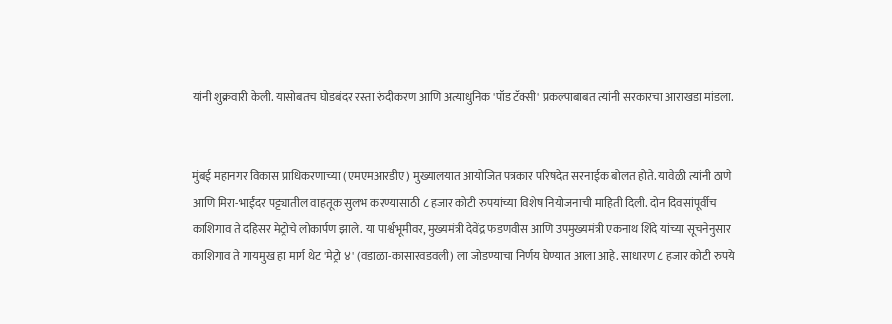यांनी शुक्रवारी केली. यासोबतच घोडबंदर रस्ता रुंदीकरण आणि अत्याधुनिक 'पॉड टॅक्सी' प्रकल्पाबाबत त्यांनी सरकारचा आराखडा मांडला.


मुंबई महानगर विकास प्राधिकरणाच्या (एमएमआरडीए) मुख्यालयात आयोजित पत्रकार परिषदेत सरनाईक बोलत होते. यावेळी त्यांनी ठाणे आणि मिरा-भाईंदर पट्ट्यातील वाहतूक सुलभ करण्यासाठी ८ हजार कोटी रुपयांच्या विशेष नियोजनाची माहिती दिली. दोन दिवसांपूर्वीच काशिगाव ते दहिसर मेट्रोचे लोकार्पण झाले. या पार्श्वभूमीवर, मुख्यमंत्री देवेंद्र फडणवीस आणि उपमुख्यमंत्री एकनाथ शिंदे यांच्या सूचनेनुसार काशिगाव ते गायमुख हा मार्ग थेट 'मेट्रो ४' (वडाळा-कासारवडवली) ला जोडण्याचा निर्णय घेण्यात आला आहे. साधारण ८ हजार कोटी रुपये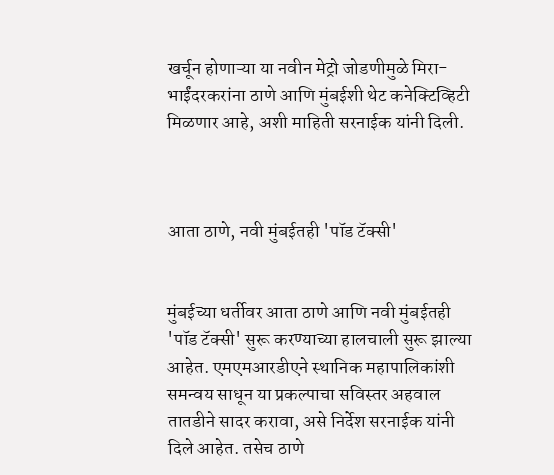खर्चून होणाऱ्या या नवीन मेट्रो जोडणीमुळे मिरा-भाईंदरकरांना ठाणे आणि मुंबईशी थेट कनेक्टिव्हिटी मिळणार आहे, अशी माहिती सरनाईक यांनी दिली.



आता ठाणे, नवी मुंबईतही 'पॉड टॅक्सी'


मुंबईच्या धर्तीवर आता ठाणे आणि नवी मुंबईतही 'पॉड टॅक्सी' सुरू करण्याच्या हालचाली सुरू झाल्या आहेत. एमएमआरडीएने स्थानिक महापालिकांशी समन्वय साधून या प्रकल्पाचा सविस्तर अहवाल तातडीने सादर करावा, असे निर्देश सरनाईक यांनी दिले आहेत. तसेच ठाणे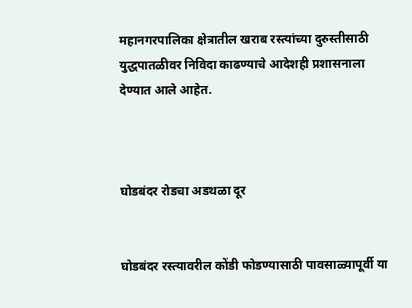महानगरपालिका क्षेत्रातील खराब रस्त्यांच्या दुरुस्तीसाठी युद्धपातळीवर निविदा काढण्याचे आदेशही प्रशासनाला देण्यात आले आहेत.



घोडबंदर रोडचा अडथळा दूर


घोडबंदर रस्त्यावरील कोंडी फोडण्यासाठी पावसाळ्यापूर्वी या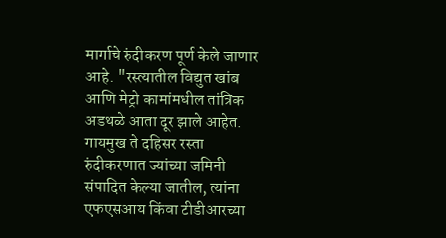मार्गाचे रुंदीकरण पूर्ण केले जाणार आहे. "रस्त्यातील विद्युत खांब आणि मेट्रो कामांमधील तांत्रिक अडथळे आता दूर झाले आहेत. गायमुख ते दहिसर रस्ता रुंदीकरणात ज्यांच्या जमिनी संपादित केल्या जातील, त्यांना एफएसआय किंवा टीडीआरच्या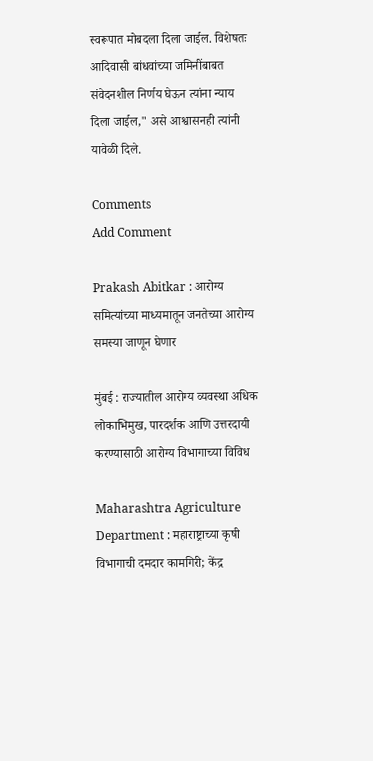स्वरूपात मोबदला दिला जाईल. विशेषतः आदिवासी बांधवांच्या जमिनींबाबत संवेदनशील निर्णय घेऊन त्यांना न्याय दिला जाईल," असे आश्वासनही त्यांनी यावेळी दिले.

Comments
Add Comment

Prakash Abitkar : आरोग्य समित्यांच्या माध्यमातून जनतेच्या आरोग्य समस्या जाणून घेणार

मुंबई : राज्यातील आरोग्य व्यवस्था अधिक लोकाभिमुख, पारदर्शक आणि उत्तरदायी करण्यासाठी आरोग्य विभागाच्या विविध

Maharashtra Agriculture Department : महाराष्ट्राच्या कृषी विभागाची दमदार कामगिरी; केंद्र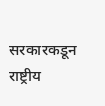सरकारकडून राष्ट्रीय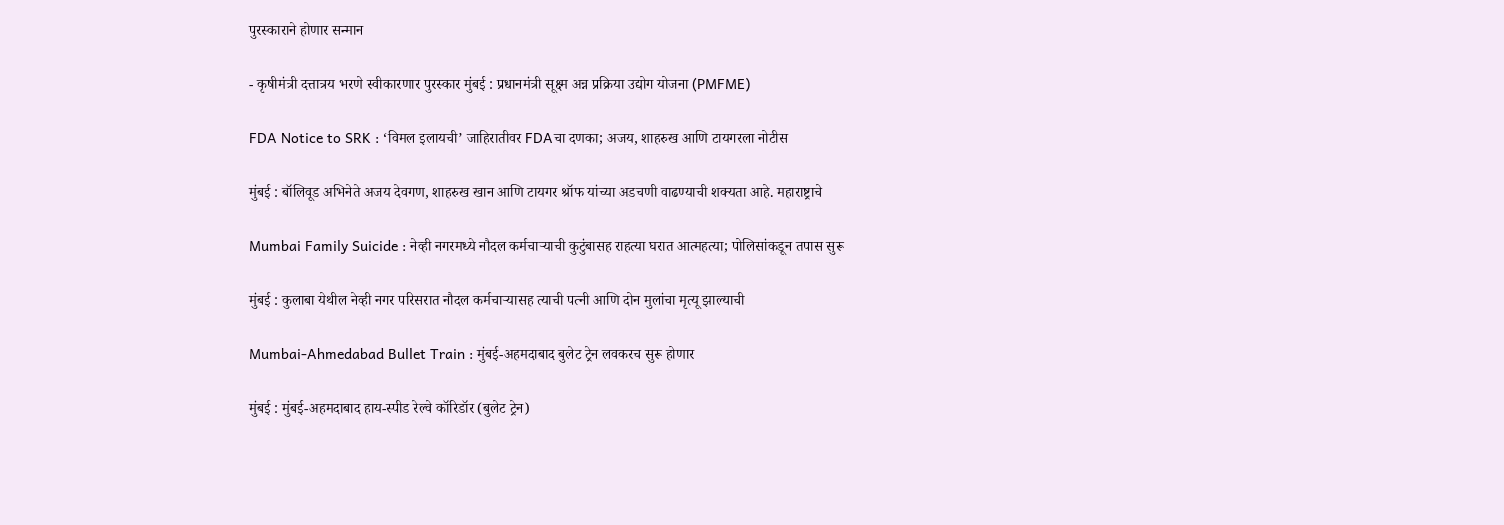पुरस्काराने होणार सन्मान

- कृषीमंत्री दत्तात्रय भरणे स्वीकारणार पुरस्कार मुंबई : प्रधानमंत्री सूक्ष्म अन्न प्रक्रिया उद्योग योजना (PMFME)

FDA Notice to SRK : ‘विमल इलायची’ जाहिरातीवर FDAचा दणका; अजय, शाहरुख आणि टायगरला नोटीस

मुंबई : बॉलिवूड अभिनेते अजय देवगण, शाहरुख खान आणि टायगर श्रॉफ यांच्या अडचणी वाढण्याची शक्यता आहे. महाराष्ट्राचे

Mumbai Family Suicide : नेव्ही नगरमध्ये नौदल कर्मचाऱ्याची कुटुंबासह राहत्या घरात आत्महत्या; पोलिसांकडून तपास सुरू

मुंबई : कुलाबा येथील नेव्ही नगर परिसरात नौदल कर्मचाऱ्यासह त्याची पत्नी आणि दोन मुलांचा मृत्यू झाल्याची

Mumbai-Ahmedabad Bullet Train : मुंबई-अहमदाबाद बुलेट ट्रेन लवकरच सुरू होणार

मुंबई : मुंबई-अहमदाबाद हाय-स्पीड रेल्वे कॉरिडॉर (बुलेट ट्रेन)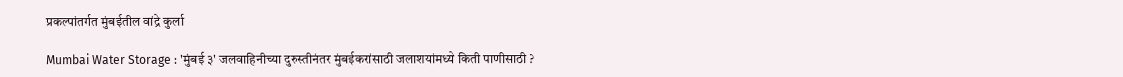प्रकल्पांतर्गत मुंबईतील वांद्रे कुर्ला

Mumbai Water Storage : 'मुंबई ३' जलवाहिनीच्या दुरुस्तीनंतर मुंबईकरांसाठी जलाशयांमध्ये किती पाणीसाठी ?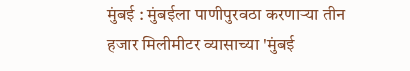मुंबई : मुंबईला पाणीपुरवठा करणाऱ्या तीन हजार मिलीमीटर व्यासाच्या 'मुंबई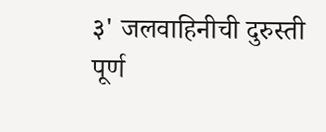३' जलवाहिनीची दुरुस्ती पूर्ण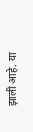झाली आहे. या